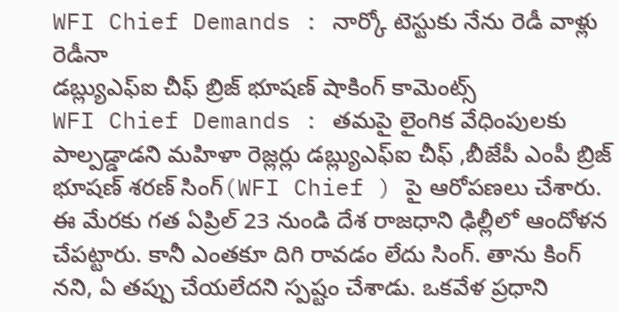WFI Chief Demands : నార్కో టెస్టుకు నేను రెడీ వాళ్లు రెడీనా
డబ్ల్యుఎఫ్ఐ చీఫ్ బ్రిజ్ భూషణ్ షాకింగ్ కామెంట్స్
WFI Chief Demands : తమపై లైంగిక వేధింపులకు పాల్పడ్డాడని మహిళా రెజ్లర్లు డబ్ల్యుఎఫ్ఐ చీఫ్ ,బీజేపీ ఎంపీ బ్రిజ్ భూషణ్ శరణ్ సింగ్(WFI Chief ) పై ఆరోపణలు చేశారు. ఈ మేరకు గత ఏప్రిల్ 23 నుండి దేశ రాజధాని ఢిల్లీలో ఆందోళన చేపట్టారు. కానీ ఎంతకూ దిగి రావడం లేదు సింగ్. తాను కింగ్ నని, ఏ తప్పు చేయలేదని స్పష్టం చేశాడు. ఒకవేళ ప్రధాని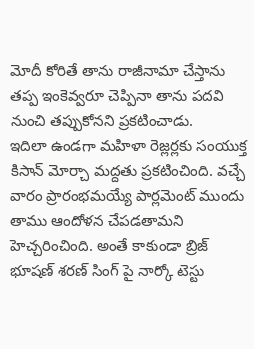మోదీ కోరితే తాను రాజీనామా చేస్తాను తప్ప ఇంకెవ్వరూ చెప్పినా తాను పదవి నుంచి తప్పుకోనని ప్రకటించాడు.
ఇదిలా ఉండగా మహిళా రెజ్లర్లకు సంయుక్త కిసాన్ మోర్చా మద్దతు ప్రకటించింది. వచ్చే వారం ప్రారంభమయ్యే పార్లమెంట్ ముందు తాము ఆందోళన చేపడతామని హెచ్చరించింది. అంతే కాకుండా బ్రిజ్ భూషణ్ శరణ్ సింగ్ పై నార్కో టెస్టు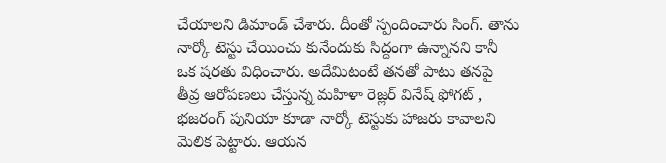చేయాలని డిమాండ్ చేశారు. దీంతో స్పందించారు సింగ్. తాను నార్కో టెస్టు చేయించు కునేందుకు సిద్దంగా ఉన్నానని కానీ ఒక షరతు విధించారు. అదేమిటంటే తనతో పాటు తనపై తీవ్ర ఆరోపణలు చేస్తున్న మహిళా రెజ్లర్ వినేష్ ఫోగట్ , భజరంగ్ పునియా కూడా నార్కో టెస్టుకు హాజరు కావాలని మెలిక పెట్టారు. ఆయన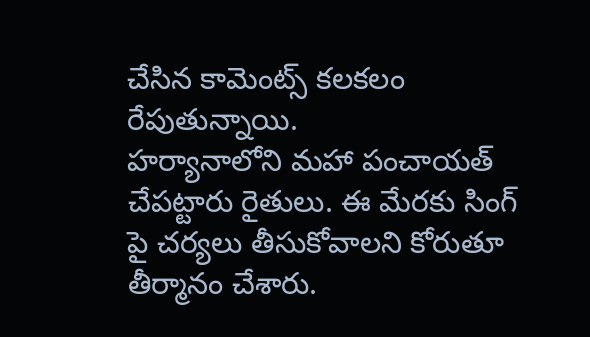చేసిన కామెంట్స్ కలకలం రేపుతున్నాయి.
హర్యానాలోని మహా పంచాయత్ చేపట్టారు రైతులు. ఈ మేరకు సింగ్ పై చర్యలు తీసుకోవాలని కోరుతూ తీర్మానం చేశారు.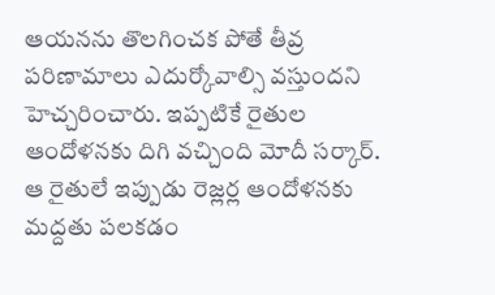ఆయనను తొలగించక పోతే తీవ్ర పరిణామాలు ఎదుర్కోవాల్సి వస్తుందని హెచ్చరించారు. ఇప్పటికే రైతుల ఆందోళనకు దిగి వచ్చింది మోదీ సర్కార్. ఆ రైతులే ఇప్పుడు రెజ్లర్ల ఆందోళనకు మద్దతు పలకడం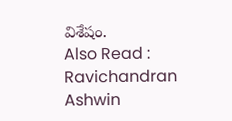విశేషం.
Also Read : Ravichandran Ashwin